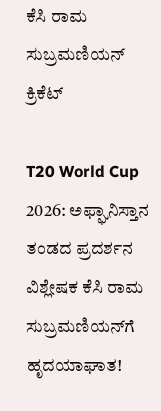ಕೆಸಿ ರಾಮ ಸುಬ್ರಮಣಿಯನ್
ಕ್ರಿಕೆಟ್

T20 World Cup 2026: ಅಫ್ಘಾನಿಸ್ತಾನ ತಂಡದ ಪ್ರದರ್ಶನ ವಿಶ್ಲೇಷಕ ಕೆಸಿ ರಾಮ ಸುಬ್ರಮಣಿಯನ್‌ಗೆ ಹೃದಯಾಘಾತ!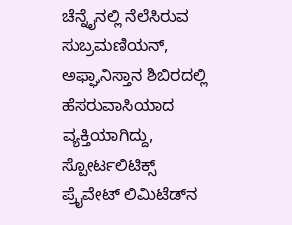ಚೆನ್ನೈನಲ್ಲಿ ನೆಲೆಸಿರುವ ಸುಬ್ರಮಣಿಯನ್, ಅಫ್ಘಾನಿಸ್ತಾನ ಶಿಬಿರದಲ್ಲಿ ಹೆಸರುವಾಸಿಯಾದ ವ್ಯಕ್ತಿಯಾಗಿದ್ದು, ಸ್ಪೋರ್ಟಲಿಟಿಕ್ಸ್ ಪ್ರೈವೇಟ್ ಲಿಮಿಟೆಡ್‌ನ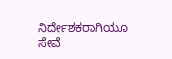ನಿರ್ದೇಶಕರಾಗಿಯೂ ಸೇವೆ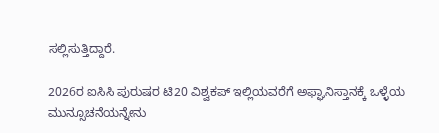ಸಲ್ಲಿಸುತ್ತಿದ್ದಾರೆ.

2026ರ ಐಸಿಸಿ ಪುರುಷರ ಟಿ20 ವಿಶ್ವಕಪ್ ಇಲ್ಲಿಯವರೆಗೆ ಅಫ್ಘಾನಿಸ್ತಾನಕ್ಕೆ ಒಳ್ಳೆಯ ಮುನ್ಸೂಚನೆಯನ್ನೇನು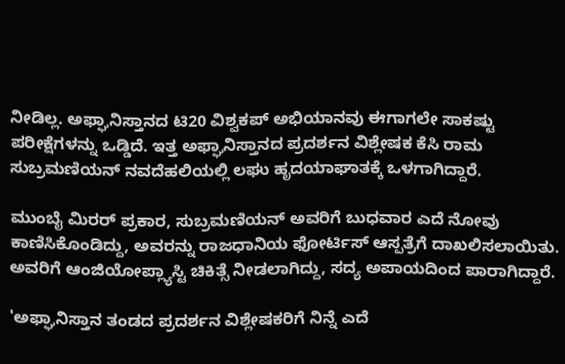ನೀಡಿಲ್ಲ. ಅಫ್ಘಾನಿಸ್ತಾನದ ಟಿ20 ವಿಶ್ವಕಪ್ ಅಭಿಯಾನವು ಈಗಾಗಲೇ ಸಾಕಷ್ಟು ಪರೀಕ್ಷೆಗಳನ್ನು ಒಡ್ಡಿದೆ. ಇತ್ತ ಅಫ್ಘಾನಿಸ್ತಾನದ ಪ್ರದರ್ಶನ ವಿಶ್ಲೇಷಕ ಕೆಸಿ ರಾಮ ಸುಬ್ರಮಣಿಯನ್ ನವದೆಹಲಿಯಲ್ಲಿ ಲಘು ಹೃದಯಾಘಾತಕ್ಕೆ ಒಳಗಾಗಿದ್ದಾರೆ.

ಮುಂಬೈ ಮಿರರ್ ಪ್ರಕಾರ, ಸುಬ್ರಮಣಿಯನ್ ಅವರಿಗೆ ಬುಧವಾರ ಎದೆ ನೋವು ಕಾಣಿಸಿಕೊಂಡಿದ್ದು, ಅವರನ್ನು ರಾಜಧಾನಿಯ ಫೋರ್ಟಿಸ್ ಆಸ್ಪತ್ರೆಗೆ ದಾಖಲಿಸಲಾಯಿತು. ಅವರಿಗೆ ಆಂಜಿಯೋಪ್ಲ್ಯಾಸ್ಟಿ ಚಿಕಿತ್ಸೆ ನೀಡಲಾಗಿದ್ದು, ಸದ್ಯ ಅಪಾಯದಿಂದ ಪಾರಾಗಿದ್ದಾರೆ.

'ಅಫ್ಘಾನಿಸ್ತಾನ ತಂಡದ ಪ್ರದರ್ಶನ ವಿಶ್ಲೇಷಕರಿಗೆ ನಿನ್ನೆ ಎದೆ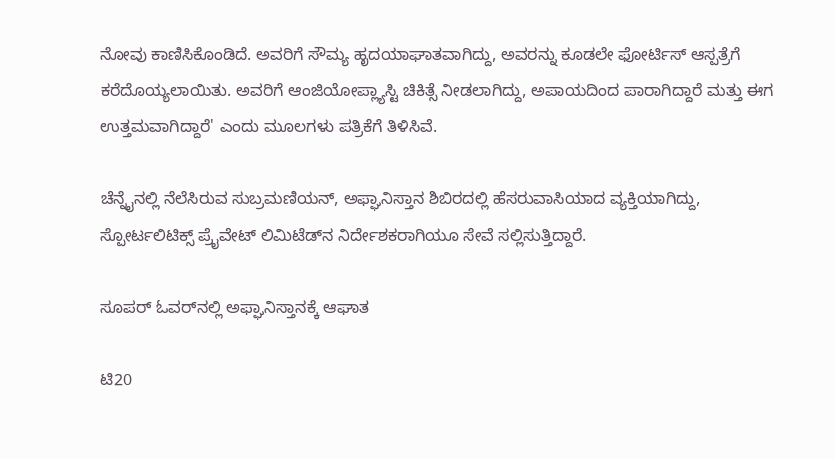ನೋವು ಕಾಣಿಸಿಕೊಂಡಿದೆ. ಅವರಿಗೆ ಸೌಮ್ಯ ಹೃದಯಾಘಾತವಾಗಿದ್ದು, ಅವರನ್ನು ಕೂಡಲೇ ಫೋರ್ಟಿಸ್ ಆಸ್ಪತ್ರೆಗೆ ಕರೆದೊಯ್ಯಲಾಯಿತು. ಅವರಿಗೆ ಆಂಜಿಯೋಪ್ಲ್ಯಾಸ್ಟಿ ಚಿಕಿತ್ಸೆ ನೀಡಲಾಗಿದ್ದು, ಅಪಾಯದಿಂದ ಪಾರಾಗಿದ್ದಾರೆ ಮತ್ತು ಈಗ ಉತ್ತಮವಾಗಿದ್ದಾರೆ' ಎಂದು ಮೂಲಗಳು ಪತ್ರಿಕೆಗೆ ತಿಳಿಸಿವೆ.

ಚೆನ್ನೈನಲ್ಲಿ ನೆಲೆಸಿರುವ ಸುಬ್ರಮಣಿಯನ್, ಅಫ್ಘಾನಿಸ್ತಾನ ಶಿಬಿರದಲ್ಲಿ ಹೆಸರುವಾಸಿಯಾದ ವ್ಯಕ್ತಿಯಾಗಿದ್ದು, ಸ್ಪೋರ್ಟಲಿಟಿಕ್ಸ್ ಪ್ರೈವೇಟ್ ಲಿಮಿಟೆಡ್‌ನ ನಿರ್ದೇಶಕರಾಗಿಯೂ ಸೇವೆ ಸಲ್ಲಿಸುತ್ತಿದ್ದಾರೆ.

ಸೂಪರ್‌ ಓವರ್‌ನಲ್ಲಿ ಅಫ್ಘಾನಿಸ್ತಾನಕ್ಕೆ ಆಘಾತ

ಟಿ20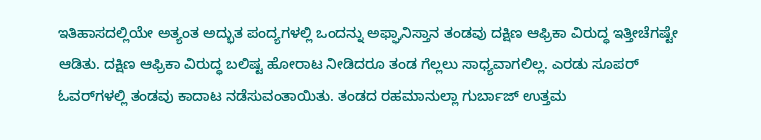ಇತಿಹಾಸದಲ್ಲಿಯೇ ಅತ್ಯಂತ ಅದ್ಭುತ ಪಂದ್ಯಗಳಲ್ಲಿ ಒಂದನ್ನು ಅಫ್ಘಾನಿಸ್ತಾನ ತಂಡವು ದಕ್ಷಿಣ ಆಫ್ರಿಕಾ ವಿರುದ್ಧ ಇತ್ತೀಚೆಗಷ್ಟೇ ಆಡಿತು. ದಕ್ಷಿಣ ಆಫ್ರಿಕಾ ವಿರುದ್ಧ ಬಲಿಷ್ಟ ಹೋರಾಟ ನೀಡಿದರೂ ತಂಡ ಗೆಲ್ಲಲು ಸಾಧ್ಯವಾಗಲಿಲ್ಲ. ಎರಡು ಸೂಪರ್ ಓವರ್‌ಗಳಲ್ಲಿ ತಂಡವು ಕಾದಾಟ ನಡೆಸುವಂತಾಯಿತು. ತಂಡದ ರಹಮಾನುಲ್ಲಾ ಗುರ್ಬಾಜ್ ಉತ್ತಮ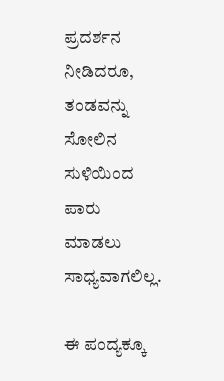ಪ್ರದರ್ಶನ ನೀಡಿದರೂ, ತಂಡವನ್ನು ಸೋಲಿನ ಸುಳಿಯಿಂದ ಪಾರು ಮಾಡಲು ಸಾಧ್ಯವಾಗಲಿಲ್ಲ.

ಈ ಪಂದ್ಯಕ್ಕೂ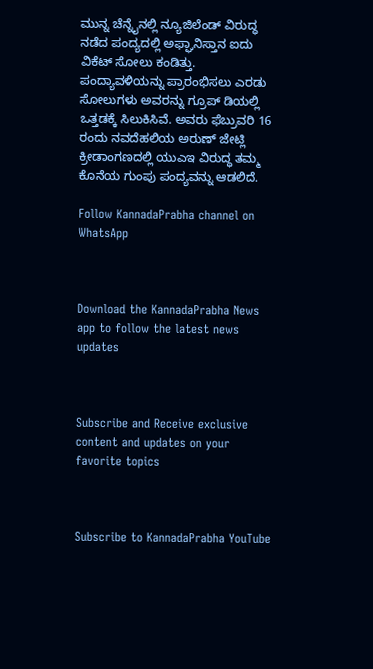ಮುನ್ನ ಚೆನ್ನೈನಲ್ಲಿ ನ್ಯೂಜಿಲೆಂಡ್ ವಿರುದ್ಧ ನಡೆದ ಪಂದ್ಯದಲ್ಲಿ ಅಫ್ಘಾನಿಸ್ತಾನ ಐದು ವಿಕೆಟ್‌ ಸೋಲು ಕಂಡಿತ್ತು. ಪಂದ್ಯಾವಳಿಯನ್ನು ಪ್ರಾರಂಭಿಸಲು ಎರಡು ಸೋಲುಗಳು ಅವರನ್ನು ಗ್ರೂಪ್ ಡಿಯಲ್ಲಿ ಒತ್ತಡಕ್ಕೆ ಸಿಲುಕಿಸಿವೆ. ಅವರು ಫೆಬ್ರುವರಿ 16 ರಂದು ನವದೆಹಲಿಯ ಅರುಣ್ ಜೇಟ್ಲಿ ಕ್ರೀಡಾಂಗಣದಲ್ಲಿ ಯುಎಇ ವಿರುದ್ಧ ತಮ್ಮ ಕೊನೆಯ ಗುಂಪು ಪಂದ್ಯವನ್ನು ಆಡಲಿದೆ.

Follow KannadaPrabha channel on WhatsApp



Download the KannadaPrabha News app to follow the latest news updates



Subscribe and Receive exclusive content and updates on your favorite topics



Subscribe to KannadaPrabha YouTube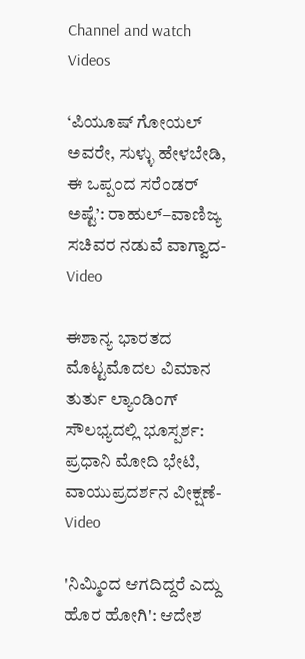Channel and watch Videos

‘ಪಿಯೂಷ್ ಗೋಯಲ್ ಅವರೇ, ಸುಳ್ಳು ಹೇಳಬೇಡಿ, ಈ ಒಪ್ಪಂದ ಸರೆಂಡರ್ ಅಷ್ಟೆ’: ರಾಹುಲ್–ವಾಣಿಜ್ಯ ಸಚಿವರ ನಡುವೆ ವಾಗ್ವಾದ-Video

ಈಶಾನ್ಯ ಭಾರತದ ಮೊಟ್ಟಮೊದಲ ವಿಮಾನ ತುರ್ತು ಲ್ಯಾಂಡಿಂಗ್ ಸೌಲಭ್ಯದಲ್ಲಿ ಭೂಸ್ಪರ್ಶ: ಪ್ರಧಾನಿ ಮೋದಿ ಭೇಟಿ, ವಾಯುಪ್ರದರ್ಶನ ವೀಕ್ಷಣೆ-Video

'ನಿಮ್ಮಿಂದ ಆಗದಿದ್ದರೆ ಎದ್ದು ಹೊರ ಹೋಗಿ': ಆದೇಶ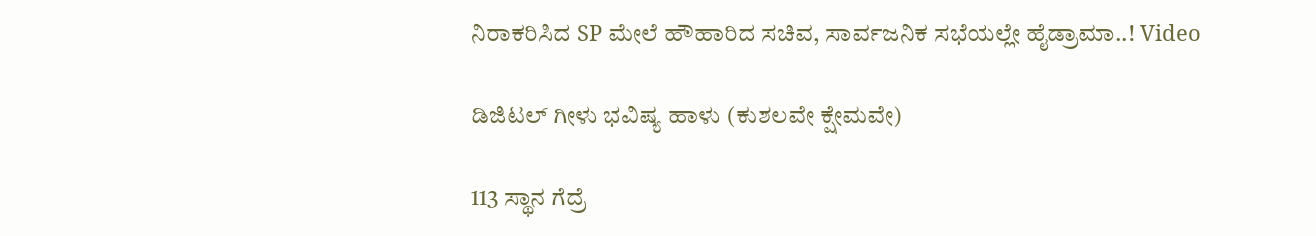ನಿರಾಕರಿಸಿದ SP ಮೇಲೆ ಹೌಹಾರಿದ ಸಚಿವ, ಸಾರ್ವಜನಿಕ ಸಭೆಯಲ್ಲೇ ಹೈಡ್ರಾಮಾ..! Video

ಡಿಜಿಟಲ್ ಗೀಳು ಭವಿಷ್ಯ ಹಾಳು (ಕುಶಲವೇ ಕ್ಷೇಮವೇ)

113 ಸ್ಥಾನ ಗೆದ್ರೆ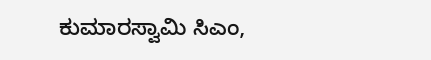ಕುಮಾರಸ್ವಾಮಿ ಸಿಎಂ,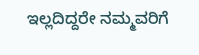ಇಲ್ಲದಿದ್ದರೇ ನಮ್ಮವರಿಗೆ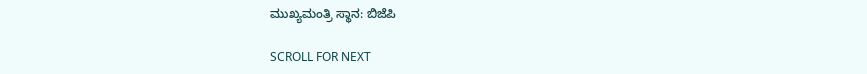ಮುಖ್ಯಮಂತ್ರಿ ಸ್ಥಾನ: ಬಿಜೆಪಿ

SCROLL FOR NEXT